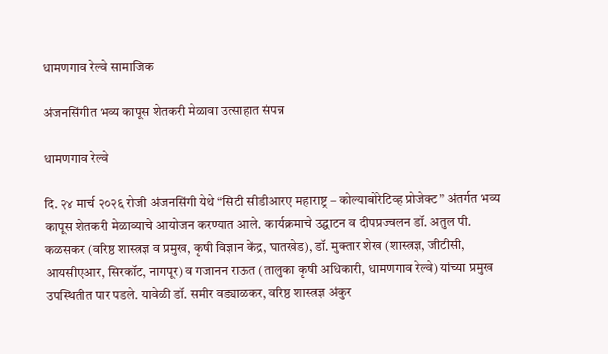धामणगाव रेल्वे सामाजिक

अंजनसिंगीत भव्य कापूस शेतकरी मेळावा उत्साहात संपन्न

धामणगाव रेल्वे

दि. २४ मार्च २०२६ रोजी अंजनसिंगी येथे “सिटी सीडीआरए महाराष्ट्र – कोल्याबोरेटिव्ह प्रोजेक्ट” अंतर्गत भव्य कापूस शेतकरी मेळाव्याचे आयोजन करण्यात आले. कार्यक्रमाचे उद्घाटन व दीपप्रज्वलन डॉ. अतुल पी. कळसकर (वरिष्ठ शास्त्रज्ञ व प्रमुख, कृषी विज्ञान केंद्र, घातखेड), डॉ. मुक्तार शेख (शास्त्रज्ञ, जीटीसी, आयसीएआर, सिरकॉट, नागपूर) व गजानन राऊत (तालुका कृषी अधिकारी, धामणगाव रेल्वे) यांच्या प्रमुख उपस्थितीत पार पडले. यावेळी डॉ. समीर वड्याळकर, वरिष्ठ शास्त्रज्ञ अंकुर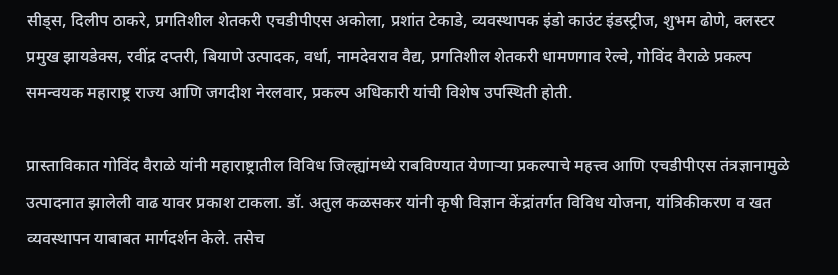सीड्स, दिलीप ठाकरे, प्रगतिशील शेतकरी एचडीपीएस अकोला, प्रशांत टेकाडे, व्यवस्थापक इंडो काउंट इंडस्ट्रीज, शुभम ढोणे, क्लस्टर प्रमुख झायडेक्स, रवींद्र दप्तरी, बियाणे उत्पादक, वर्धा, नामदेवराव वैद्य, प्रगतिशील शेतकरी धामणगाव रेल्वे, गोविंद वैराळे प्रकल्प समन्वयक महाराष्ट्र राज्य आणि जगदीश नेरलवार, प्रकल्प अधिकारी यांची विशेष उपस्थिती होती.

प्रास्ताविकात गोविंद वैराळे यांनी महाराष्ट्रातील विविध जिल्ह्यांमध्ये राबविण्यात येणाऱ्या प्रकल्पाचे महत्त्व आणि एचडीपीएस तंत्रज्ञानामुळे उत्पादनात झालेली वाढ यावर प्रकाश टाकला. डॉ. अतुल कळसकर यांनी कृषी विज्ञान केंद्रांतर्गत विविध योजना, यांत्रिकीकरण व खत व्यवस्थापन याबाबत मार्गदर्शन केले. तसेच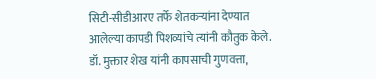सिटी-सीडीआरए तर्फे शेतकऱ्यांना देण्यात आलेल्या कापडी पिशव्यांचे त्यांनी कौतुक केले.
डॉ. मुक्तार शेख यांनी कापसाची गुणवत्ता,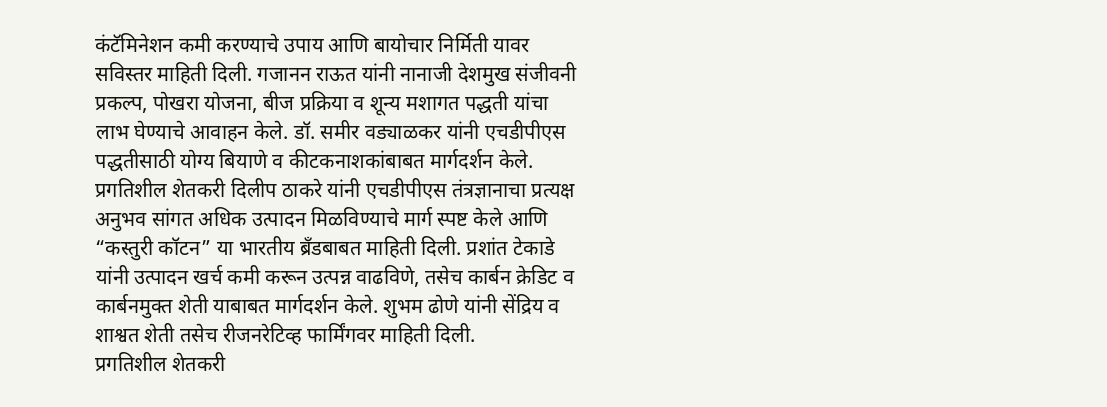कंटॅमिनेशन कमी करण्याचे उपाय आणि बायोचार निर्मिती यावर सविस्तर माहिती दिली. गजानन राऊत यांनी नानाजी देशमुख संजीवनी प्रकल्प, पोखरा योजना, बीज प्रक्रिया व शून्य मशागत पद्धती यांचा लाभ घेण्याचे आवाहन केले. डॉ. समीर वड्याळकर यांनी एचडीपीएस पद्धतीसाठी योग्य बियाणे व कीटकनाशकांबाबत मार्गदर्शन केले. प्रगतिशील शेतकरी दिलीप ठाकरे यांनी एचडीपीएस तंत्रज्ञानाचा प्रत्यक्ष अनुभव सांगत अधिक उत्पादन मिळविण्याचे मार्ग स्पष्ट केले आणि “कस्तुरी कॉटन” या भारतीय ब्रँडबाबत माहिती दिली. प्रशांत टेकाडे यांनी उत्पादन खर्च कमी करून उत्पन्न वाढविणे, तसेच कार्बन क्रेडिट व कार्बनमुक्त शेती याबाबत मार्गदर्शन केले. शुभम ढोणे यांनी सेंद्रिय व शाश्वत शेती तसेच रीजनरेटिव्ह फार्मिंगवर माहिती दिली.
प्रगतिशील शेतकरी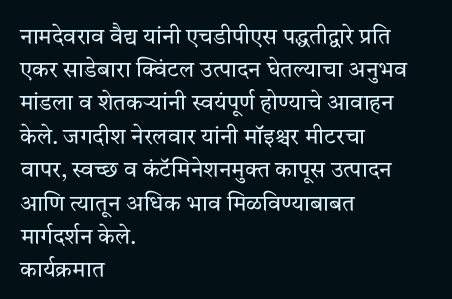नामदेवराव वैद्य यांनी एचडीपीएस पद्धतीद्वारे प्रति एकर साडेबारा क्विंटल उत्पादन घेतल्याचा अनुभव मांडला व शेतकऱ्यांनी स्वयंपूर्ण होण्याचे आवाहन केले. जगदीश नेरलवार यांनी मॉइश्चर मीटरचा वापर, स्वच्छ व कंटॅमिनेशनमुक्त कापूस उत्पादन आणि त्यातून अधिक भाव मिळविण्याबाबत मार्गदर्शन केले.
कार्यक्रमात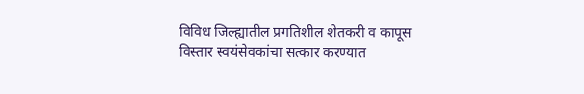विविध जिल्ह्यातील प्रगतिशील शेतकरी व कापूस विस्तार स्वयंसेवकांचा सत्कार करण्यात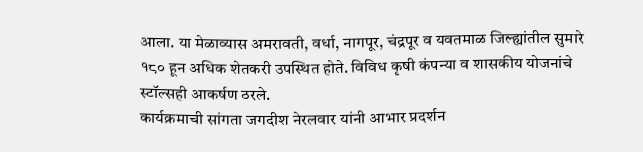आला. या मेळाव्यास अमरावती, वर्धा, नागपूर, चंद्रपूर व यवतमाळ जिल्ह्यांतील सुमारे १८० हून अधिक शेतकरी उपस्थित होते. विविध कृषी कंपन्या व शासकीय योजनांचे स्टॉल्सही आकर्षण ठरले.
कार्यक्रमाची सांगता जगदीश नेरलवार यांनी आभार प्रदर्शन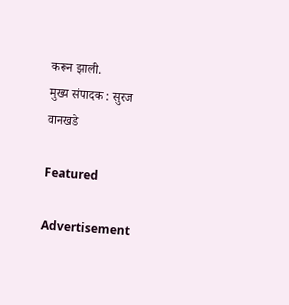करून झाली.
मुख्य संपादक : सुरज वानखडे

Featured

Advertisement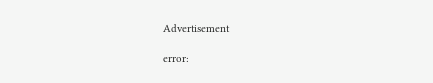Advertisement

error: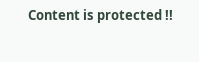Content is protected !!